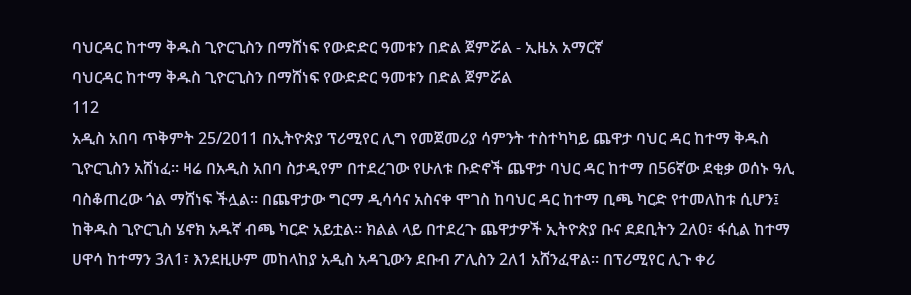ባህርዳር ከተማ ቅዱስ ጊዮርጊስን በማሸነፍ የውድድር ዓመቱን በድል ጀምሯል - ኢዜአ አማርኛ
ባህርዳር ከተማ ቅዱስ ጊዮርጊስን በማሸነፍ የውድድር ዓመቱን በድል ጀምሯል
112
አዲስ አበባ ጥቅምት 25/2011 በኢትዮጵያ ፕሪሚየር ሊግ የመጀመሪያ ሳምንት ተስተካካይ ጨዋታ ባህር ዳር ከተማ ቅዱስ ጊዮርጊስን አሸነፈ። ዛሬ በአዲስ አበባ ስታዲየም በተደረገው የሁለቱ ቡድኖች ጨዋታ ባህር ዳር ከተማ በ56ኛው ደቂቃ ወሰኑ ዓሊ ባስቆጠረው ጎል ማሸነፍ ችሏል። በጨዋታው ግርማ ዲሳሳና አስናቀ ሞገስ ከባህር ዳር ከተማ ቢጫ ካርድ የተመለከቱ ሲሆን፤ ከቅዱስ ጊዮርጊስ ሄኖክ አዱኛ ብጫ ካርድ አይቷል። ክልል ላይ በተደረጉ ጨዋታዎች ኢትዮጵያ ቡና ደደቢትን 2ለ0፣ ፋሲል ከተማ ሀዋሳ ከተማን 3ለ1፣ እንደዚሁም መከላከያ አዲስ አዳጊውን ደቡብ ፖሊስን 2ለ1 አሸንፈዋል። በፕሪሚየር ሊጉ ቀሪ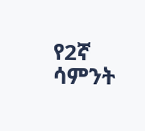የ2ኛ ሳምንት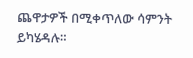ጨዋታዎች በሚቀጥለው ሳምንት ይካሄዳሉ።